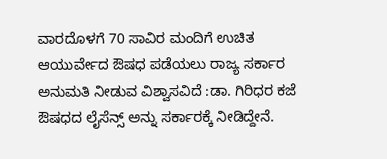ವಾರದೊಳಗೆ 70 ಸಾವಿರ ಮಂದಿಗೆ ಉಚಿತ ಆಯುರ್ವೇದ ಔಷಧ ಪಡೆಯಲು ರಾಜ್ಯ ಸರ್ಕಾರ ಅನುಮತಿ ನೀಡುವ ವಿಶ್ವಾಸವಿದೆ :ಡಾ. ಗಿರಿಧರ ಕಜೆ
ಔಷಧದ ಲೈಸೆನ್ಸ್ ಅನ್ನು ಸರ್ಕಾರಕ್ಕೆ ನೀಡಿದ್ದೇನೆ.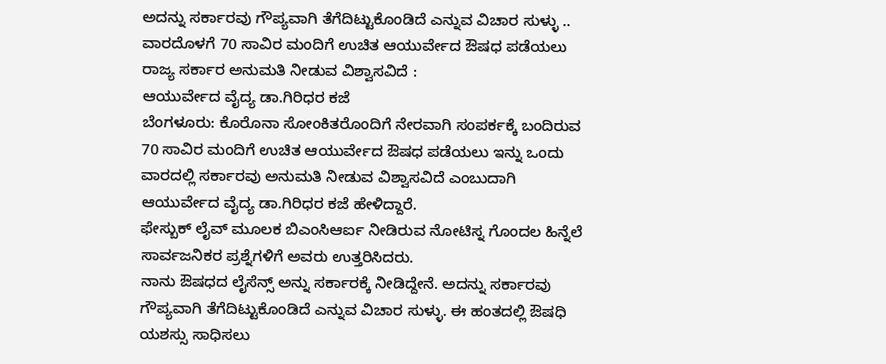ಅದನ್ನು ಸರ್ಕಾರವು ಗೌಪ್ಯವಾಗಿ ತೆಗೆದಿಟ್ಟುಕೊಂಡಿದೆ ಎನ್ನುವ ವಿಚಾರ ಸುಳ್ಳು ..
ವಾರದೊಳಗೆ 70 ಸಾವಿರ ಮಂದಿಗೆ ಉಚಿತ ಆಯುರ್ವೇದ ಔಷಧ ಪಡೆಯಲು ರಾಜ್ಯ ಸರ್ಕಾರ ಅನುಮತಿ ನೀಡುವ ವಿಶ್ವಾಸವಿದೆ :
ಆಯುರ್ವೇದ ವೈದ್ಯ ಡಾ.ಗಿರಿಧರ ಕಜೆ
ಬೆಂಗಳೂರು: ಕೊರೊನಾ ಸೋಂಕಿತರೊಂದಿಗೆ ನೇರವಾಗಿ ಸಂಪರ್ಕಕ್ಕೆ ಬಂದಿರುವ 70 ಸಾವಿರ ಮಂದಿಗೆ ಉಚಿತ ಆಯುರ್ವೇದ ಔಷಧ ಪಡೆಯಲು ಇನ್ನು ಒಂದು ವಾರದಲ್ಲಿ ಸರ್ಕಾರವು ಅನುಮತಿ ನೀಡುವ ವಿಶ್ವಾಸವಿದೆ ಎಂಬುದಾಗಿ ಆಯುರ್ವೇದ ವೈದ್ಯ ಡಾ.ಗಿರಿಧರ ಕಜೆ ಹೇಳಿದ್ದಾರೆ.
ಫೇಸ್ಬುಕ್ ಲೈವ್ ಮೂಲಕ ಬಿಎಂಸಿಆರ್ಐ ನೀಡಿರುವ ನೋಟಿಸ್ನ ಗೊಂದಲ ಹಿನ್ನೆಲೆ ಸಾರ್ವಜನಿಕರ ಪ್ರಶ್ನೆಗಳಿಗೆ ಅವರು ಉತ್ತರಿಸಿದರು.
ನಾನು ಔಷಧದ ಲೈಸೆನ್ಸ್ ಅನ್ನು ಸರ್ಕಾರಕ್ಕೆ ನೀಡಿದ್ದೇನೆ. ಅದನ್ನು ಸರ್ಕಾರವು ಗೌಪ್ಯವಾಗಿ ತೆಗೆದಿಟ್ಟುಕೊಂಡಿದೆ ಎನ್ನುವ ವಿಚಾರ ಸುಳ್ಳು. ಈ ಹಂತದಲ್ಲಿ ಔಷಧಿ ಯಶಸ್ಸು ಸಾಧಿಸಲು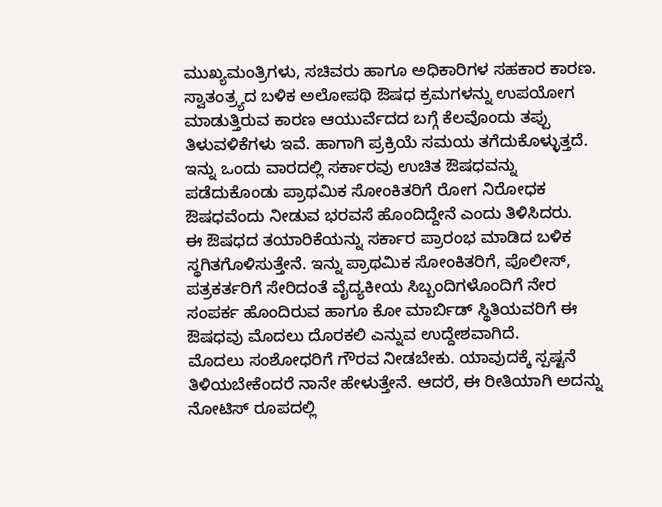ಮುಖ್ಯಮಂತ್ರಿಗಳು, ಸಚಿವರು ಹಾಗೂ ಅಧಿಕಾರಿಗಳ ಸಹಕಾರ ಕಾರಣ. ಸ್ವಾತಂತ್ರ್ಯದ ಬಳಿಕ ಅಲೋಪಥಿ ಔಷಧ ಕ್ರಮಗಳನ್ನು ಉಪಯೋಗ ಮಾಡುತ್ತಿರುವ ಕಾರಣ ಆಯುರ್ವೆದದ ಬಗ್ಗೆ ಕೆಲವೊಂದು ತಪ್ಪು ತಿಳುವಳಿಕೆಗಳು ಇವೆ. ಹಾಗಾಗಿ ಪ್ರಕ್ರಿಯೆ ಸಮಯ ತಗೆದುಕೊಳ್ಳುತ್ತದೆ. ಇನ್ನು ಒಂದು ವಾರದಲ್ಲಿ ಸರ್ಕಾರವು ಉಚಿತ ಔಷಧವನ್ನು ಪಡೆದುಕೊಂಡು ಪ್ರಾಥಮಿಕ ಸೋಂಕಿತರಿಗೆ ರೋಗ ನಿರೋಧಕ ಔಷಧವೆಂದು ನೀಡುವ ಭರವಸೆ ಹೊಂದಿದ್ದೇನೆ ಎಂದು ತಿಳಿಸಿದರು.
ಈ ಔಷಧದ ತಯಾರಿಕೆಯನ್ನು ಸರ್ಕಾರ ಪ್ರಾರಂಭ ಮಾಡಿದ ಬಳಿಕ ಸ್ಥಗಿತಗೊಳಿಸುತ್ತೇನೆ. ಇನ್ನು ಪ್ರಾಥಮಿಕ ಸೋಂಕಿತರಿಗೆ, ಪೊಲೀಸ್, ಪತ್ರಕರ್ತರಿಗೆ ಸೇರಿದಂತೆ ವೈದ್ಯಕೀಯ ಸಿಬ್ಬಂದಿಗಳೊಂದಿಗೆ ನೇರ ಸಂಪರ್ಕ ಹೊಂದಿರುವ ಹಾಗೂ ಕೋ ಮಾರ್ಬಿಡ್ ಸ್ಥಿತಿಯವರಿಗೆ ಈ ಔಷಧವು ಮೊದಲು ದೊರಕಲಿ ಎನ್ನುವ ಉದ್ದೇಶವಾಗಿದೆ.
ಮೊದಲು ಸಂಶೋಧರಿಗೆ ಗೌರವ ನೀಡಬೇಕು. ಯಾವುದಕ್ಕೆ ಸ್ಪಷ್ಟನೆ ತಿಳಿಯಬೇಕೆಂದರೆ ನಾನೇ ಹೇಳುತ್ತೇನೆ. ಆದರೆ, ಈ ರೀತಿಯಾಗಿ ಅದನ್ನು ನೋಟಿಸ್ ರೂಪದಲ್ಲಿ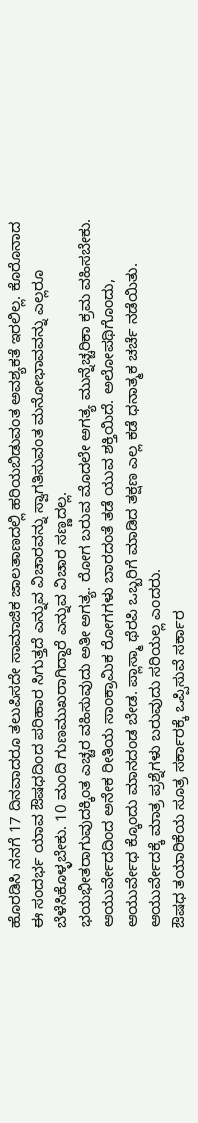ಹೊರಡಿಸಿ ನನಗೆ 17 ದಿನವಾದರೂ ತಲುಪಿಸದೇ ಸಾಮಾಜಿಕ ಜಾಲತಾಣದಲ್ಲಿ ಹರಿಯಬಿಡುವಂತ ಅವಶ್ಯಕತೆ ಇರಲಿಲ್ಲ. ಕೊರೊನಾದ ಈ ಸಂದರ್ಭ ಯಾವ ಔಷಧದಿಂದ ಪರಿಹಾರ ಸಿಗುತ್ತದೆ ಎನ್ನುವ ವಿಚಾರವನ್ನು ಸ್ವಾಗತಿಸುವಂತ ಮನೋಭಾವವನ್ನು ಎಲ್ಲರೂ ಬೆಳೆಸಿಕೊಳ್ಳಬೇಕು. 10 ಮಂದಿ ಗುಣಮುಖರಾಗಿದ್ದಾರೆ ಎನ್ನುವ ವಿಚಾರ ಸಣ್ಣದಲ್ಲ.
ಭಯಭೀತರಾಗುವುದಕ್ಕಿಂತ ಎಚ್ಚರ ವಹಿಸುವುದು ಅತೀ ಅಗತ್ಯ. ರೋಗ ಬರುವ ಮೊದಲೇ ಅಗತ್ಯ ಮುನ್ನೆಚ್ಚರಿಕಾ ಕ್ರಮ ವಹಿಸಬೇಕು. ಆಯುರ್ವೇದದಿಂದ ಅನೇಕ ರೀತಿಯ ಸಾಂಕ್ರಾಮಿಕ ರೋಗಗಳು ಬಾರದಂತೆ ತಡೆ ಯುವ ಶಕ್ತಿಯಿದೆ. ಅಲೋಪಥಿಗೊಂದು, ಆಯುರ್ವೇಧ ಕ್ಕೊಂದು ಮಾನದಂಡ ಬೇಡ. ಪ್ಲಾಸ್ಮಾ ಥೆರಪಿ ಒಬ್ಬರಿಗೆ ಮಾಡಿದ ತಕ್ಷಣ ಎಲ್ಲ ಕಡೆ ಧನಾತ್ಮಕ ಚರ್ಚೆ ನಡೆಯಿತು. ಆಯುರ್ವೇದಕ್ಕೆ ಮಾತ್ರ ಪ್ರಶ್ನೆಗಳು ಬರುವುದು ಸರಿಯಲ್ಲ ಎಂದರು.
ಔಷಧ ತಯಾರಿಕೆಯ ಸೂತ್ರ ಸರ್ಕಾರಕ್ಕೆ ಒಪ್ಪಿಸುವೆ ಸರ್ಕಾರ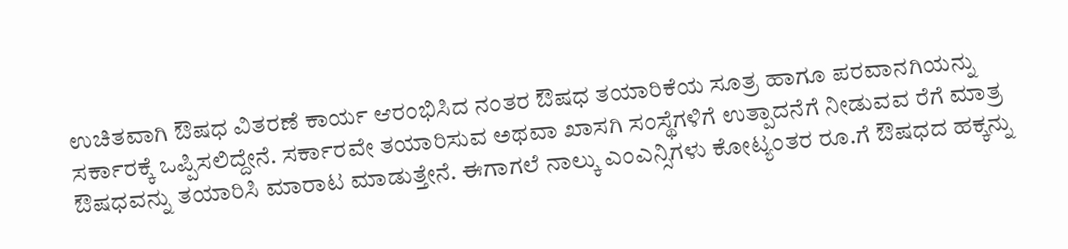ಉಚಿತವಾಗಿ ಔಷಧ ವಿತರಣೆ ಕಾರ್ಯ ಆರಂಭಿಸಿದ ನಂತರ ಔಷಧ ತಯಾರಿಕೆಯ ಸೂತ್ರ ಹಾಗೂ ಪರವಾನಗಿಯನ್ನು ಸರ್ಕಾರಕ್ಕೆ ಒಪ್ಪಿಸಲಿದ್ದೇನೆ. ಸರ್ಕಾರವೇ ತಯಾರಿಸುವ ಅಥವಾ ಖಾಸಗಿ ಸಂಸ್ಥೆಗಳಿಗೆ ಉತ್ಪಾದನೆಗೆ ನೀಡುವವ ರೆಗೆ ಮಾತ್ರ ಔಷಧವನ್ನು ತಯಾರಿಸಿ ಮಾರಾಟ ಮಾಡುತ್ತೇನೆ. ಈಗಾಗಲೆ ನಾಲ್ಕು ಎಂಎನ್ಸಿಗಳು ಕೋಟ್ಯಂತರ ರೂ.ಗೆ ಔಷಧದ ಹಕ್ಕನ್ನು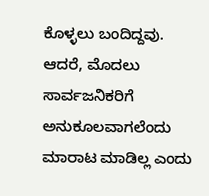ಕೊಳ್ಳಲು ಬಂದಿದ್ದವು. ಆದರೆ, ಮೊದಲು ಸಾರ್ವಜನಿಕರಿಗೆ ಅನುಕೂಲವಾಗಲೆಂದು ಮಾರಾಟ ಮಾಡಿಲ್ಲ ಎಂದು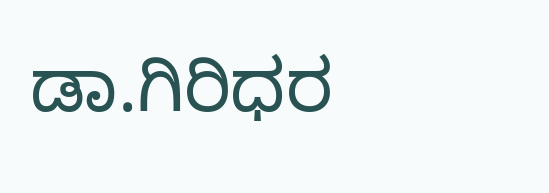ಡಾ.ಗಿರಿಧರ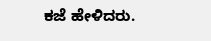ಕಜೆ ಹೇಳಿದರು.